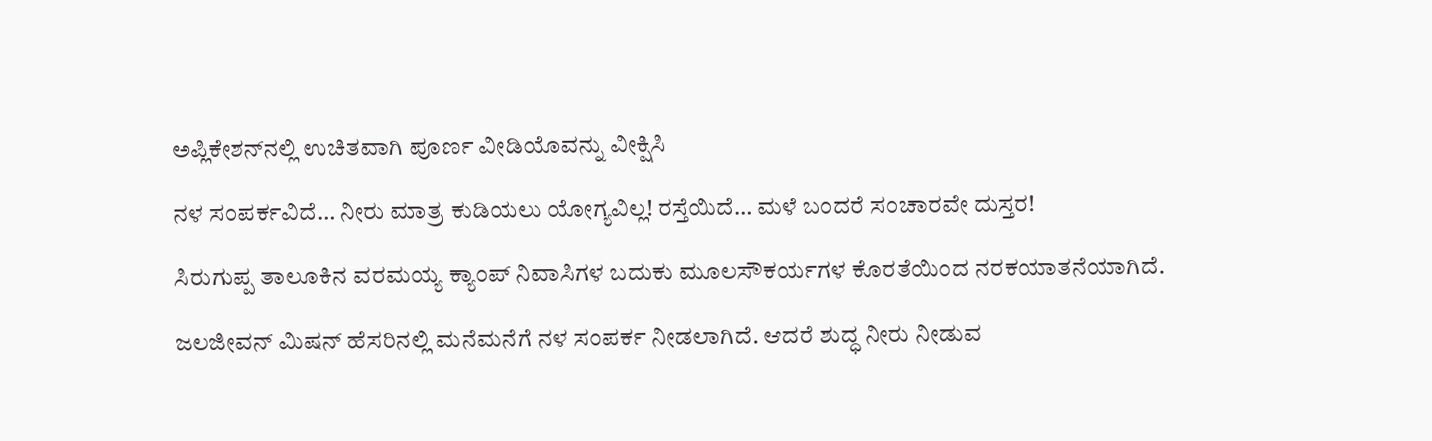ಅಪ್ಲಿಕೇಶನ್‌ನಲ್ಲಿ ಉಚಿತವಾಗಿ ಪೂರ್ಣ ವೀಡಿಯೊವನ್ನು ವೀಕ್ಷಿಸಿ

ನಳ ಸಂಪರ್ಕವಿದೆ… ನೀರು ಮಾತ್ರ ಕುಡಿಯಲು ಯೋಗ್ಯವಿಲ್ಲ! ರಸ್ತೆಯಿದೆ… ಮಳೆ ಬಂದರೆ ಸಂಚಾರವೇ ದುಸ್ತರ!

ಸಿರುಗುಪ್ಪ ತಾಲೂಕಿನ ವರಮಯ್ಯ ಕ್ಯಾಂಪ್‌ ನಿವಾಸಿಗಳ ಬದುಕು ಮೂಲಸೌಕರ್ಯಗಳ ಕೊರತೆಯಿಂದ ನರಕಯಾತನೆಯಾಗಿದೆ.

ಜಲಜೀವನ್‌ ಮಿಷನ್‌ ಹೆಸರಿನಲ್ಲಿ ಮನೆಮನೆಗೆ ನಳ ಸಂಪರ್ಕ ನೀಡಲಾಗಿದೆ. ಆದರೆ ಶುದ್ಧ ನೀರು ನೀಡುವ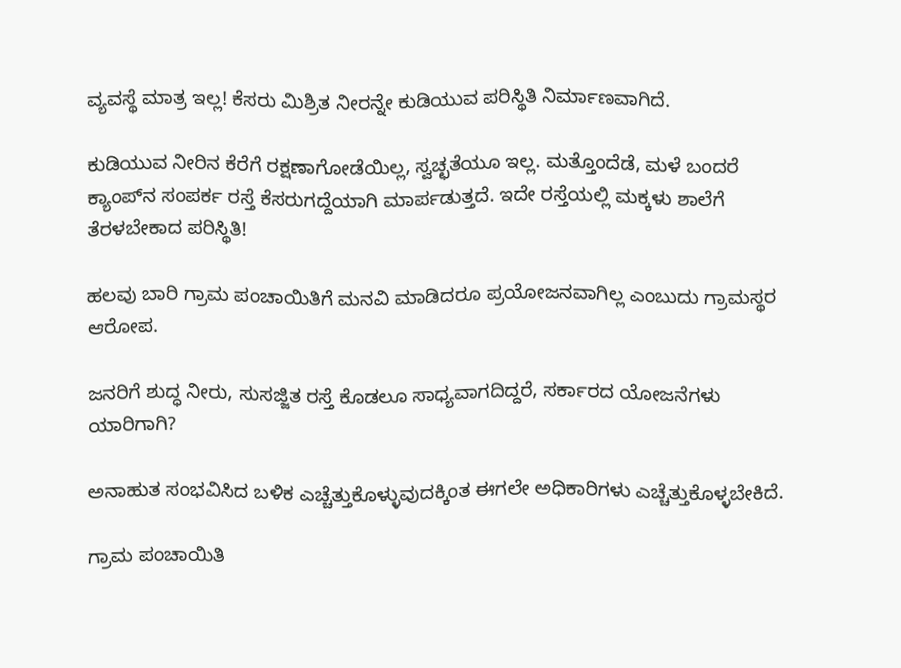ವ್ಯವಸ್ಥೆ ಮಾತ್ರ ಇಲ್ಲ! ಕೆಸರು ಮಿಶ್ರಿತ ನೀರನ್ನೇ ಕುಡಿಯುವ ಪರಿಸ್ಥಿತಿ ನಿರ್ಮಾಣವಾಗಿದೆ.

ಕುಡಿಯುವ ನೀರಿನ ಕೆರೆಗೆ ರಕ್ಷಣಾಗೋಡೆಯಿಲ್ಲ, ಸ್ವಚ್ಛತೆಯೂ ಇಲ್ಲ. ಮತ್ತೊಂದೆಡೆ, ಮಳೆ ಬಂದರೆ ಕ್ಯಾಂಪ್‌ನ ಸಂಪರ್ಕ ರಸ್ತೆ ಕೆಸರುಗದ್ದೆಯಾಗಿ ಮಾರ್ಪಡುತ್ತದೆ. ಇದೇ ರಸ್ತೆಯಲ್ಲಿ ಮಕ್ಕಳು ಶಾಲೆಗೆ ತೆರಳಬೇಕಾದ ಪರಿಸ್ಥಿತಿ!

ಹಲವು ಬಾರಿ ಗ್ರಾಮ ಪಂಚಾಯಿತಿಗೆ ಮನವಿ ಮಾಡಿದರೂ ಪ್ರಯೋಜನವಾಗಿಲ್ಲ ಎಂಬುದು ಗ್ರಾಮಸ್ಥರ ಆರೋಪ.

ಜನರಿಗೆ ಶುದ್ಧ ನೀರು, ಸುಸಜ್ಜಿತ ರಸ್ತೆ ಕೊಡಲೂ ಸಾಧ್ಯವಾಗದಿದ್ದರೆ, ಸರ್ಕಾರದ ಯೋಜನೆಗಳು ಯಾರಿಗಾಗಿ?

ಅನಾಹುತ ಸಂಭವಿಸಿದ ಬಳಿಕ ಎಚ್ಚೆತ್ತುಕೊಳ್ಳುವುದಕ್ಕಿಂತ ಈಗಲೇ ಅಧಿಕಾರಿಗಳು ಎಚ್ಚೆತ್ತುಕೊಳ್ಳಬೇಕಿದೆ.

ಗ್ರಾಮ ಪಂಚಾಯಿತಿ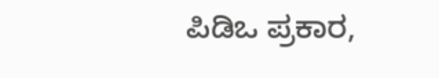ಪಿಡಿಒ ಪ್ರಕಾರ,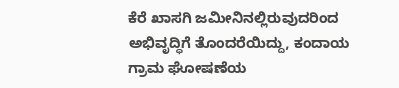ಕೆರೆ ಖಾಸಗಿ ಜಮೀನಿನಲ್ಲಿರುವುದರಿಂದ ಅಭಿವೃದ್ಧಿಗೆ ತೊಂದರೆಯಿದ್ದು, ಕಂದಾಯ ಗ್ರಾಮ ಘೋಷಣೆಯ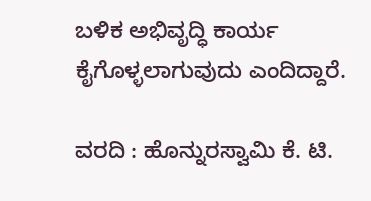ಬಳಿಕ ಅಭಿವೃದ್ಧಿ ಕಾರ್ಯ ಕೈಗೊಳ್ಳಲಾಗುವುದು ಎಂದಿದ್ದಾರೆ.

ವರದಿ : ಹೊನ್ನುರಸ್ವಾಮಿ ಕೆ. ಟಿ.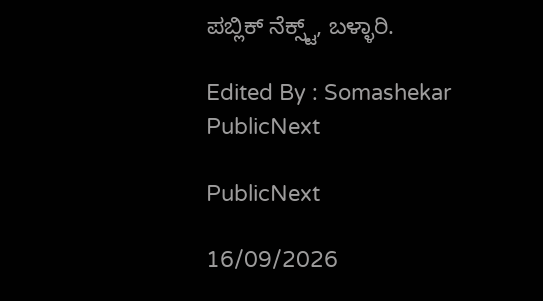ಪಬ್ಲಿಕ್ ನೆಕ್ಸ್ಟ್, ಬಳ್ಳಾರಿ.

Edited By : Somashekar
PublicNext

PublicNext

16/09/2026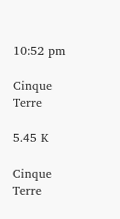10:52 pm

Cinque Terre

5.45 K

Cinque Terre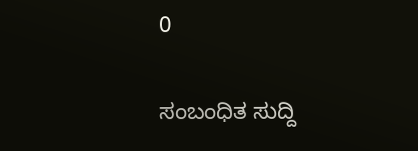0

ಸಂಬಂಧಿತ ಸುದ್ದಿ